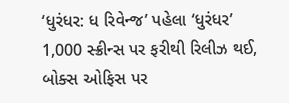‘ધુરંધર: ધ રિવેન્જ’ પહેલા ‘ધુરંધર’ 1,000 સ્ક્રીન્સ પર ફરીથી રિલીઝ થઈ, બોક્સ ઓફિસ પર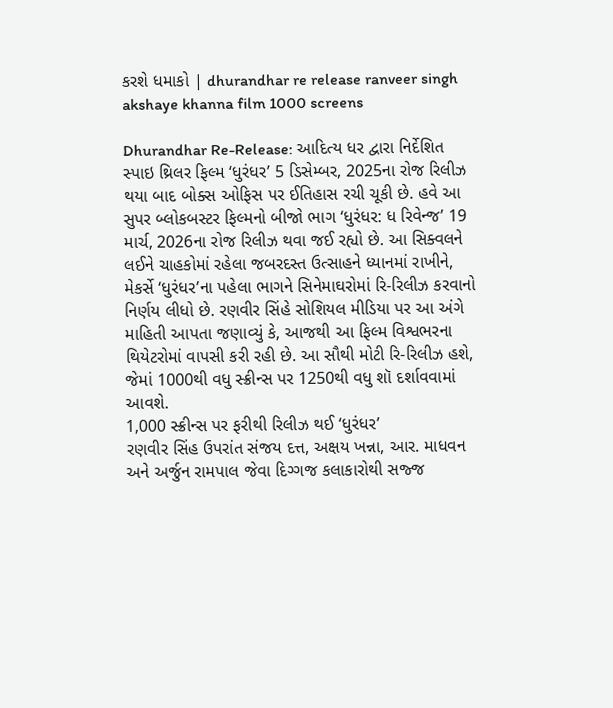કરશે ધમાકો | dhurandhar re release ranveer singh akshaye khanna film 1000 screens

Dhurandhar Re-Release: આદિત્ય ધર દ્વારા નિર્દેશિત સ્પાઇ થ્રિલર ફિલ્મ ‘ધુરંધર’ 5 ડિસેમ્બર, 2025ના રોજ રિલીઝ થયા બાદ બોક્સ ઓફિસ પર ઈતિહાસ રચી ચૂકી છે. હવે આ સુપર બ્લોકબસ્ટર ફિલ્મનો બીજો ભાગ ‘ધુરંધર: ધ રિવેન્જ’ 19 માર્ચ, 2026ના રોજ રિલીઝ થવા જઈ રહ્યો છે. આ સિક્વલને લઈને ચાહકોમાં રહેલા જબરદસ્ત ઉત્સાહને ધ્યાનમાં રાખીને, મેકર્સે ‘ધુરંધર’ના પહેલા ભાગને સિનેમાઘરોમાં રિ-રિલીઝ કરવાનો નિર્ણય લીધો છે. રણવીર સિંહે સોશિયલ મીડિયા પર આ અંગે માહિતી આપતા જણાવ્યું કે, આજથી આ ફિલ્મ વિશ્વભરના થિયેટરોમાં વાપસી કરી રહી છે. આ સૌથી મોટી રિ-રિલીઝ હશે, જેમાં 1000થી વધુ સ્ક્રીન્સ પર 1250થી વધુ શૉ દર્શાવવામાં આવશે.
1,000 સ્ક્રીન્સ પર ફરીથી રિલીઝ થઈ ‘ધુરંધર’
રણવીર સિંહ ઉપરાંત સંજય દત્ત, અક્ષય ખન્ના, આર. માધવન અને અર્જુન રામપાલ જેવા દિગ્ગજ કલાકારોથી સજ્જ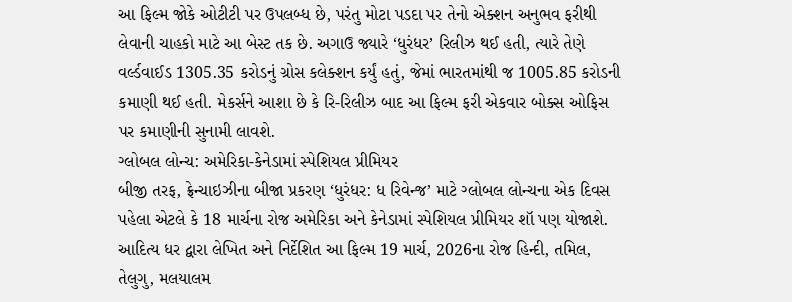આ ફિલ્મ જોકે ઓટીટી પર ઉપલબ્ધ છે, પરંતુ મોટા પડદા પર તેનો એક્શન અનુભવ ફરીથી લેવાની ચાહકો માટે આ બેસ્ટ તક છે. અગાઉ જ્યારે ‘ધુરંધર’ રિલીઝ થઈ હતી, ત્યારે તેણે વર્લ્ડવાઈડ 1305.35 કરોડનું ગ્રોસ કલેક્શન કર્યું હતું, જેમાં ભારતમાંથી જ 1005.85 કરોડની કમાણી થઈ હતી. મેકર્સને આશા છે કે રિ-રિલીઝ બાદ આ ફિલ્મ ફરી એકવાર બોક્સ ઓફિસ પર કમાણીની સુનામી લાવશે.
ગ્લોબલ લોન્ચ: અમેરિકા-કેનેડામાં સ્પેશિયલ પ્રીમિયર
બીજી તરફ, ફ્રેન્ચાઇઝીના બીજા પ્રકરણ ‘ધુરંધર: ધ રિવેન્જ’ માટે ગ્લોબલ લોન્ચના એક દિવસ પહેલા એટલે કે 18 માર્ચના રોજ અમેરિકા અને કેનેડામાં સ્પેશિયલ પ્રીમિયર શૉ પણ યોજાશે. આદિત્ય ધર દ્વારા લેખિત અને નિર્દેશિત આ ફિલ્મ 19 માર્ચ, 2026ના રોજ હિન્દી, તમિલ, તેલુગુ, મલયાલમ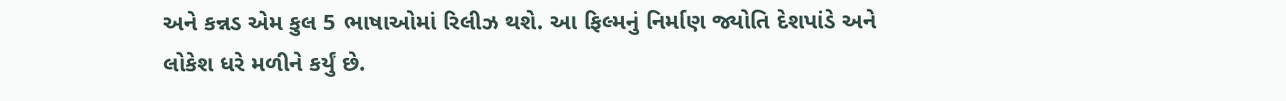અને કન્નડ એમ કુલ 5 ભાષાઓમાં રિલીઝ થશે. આ ફિલ્મનું નિર્માણ જ્યોતિ દેશપાંડે અને લોકેશ ધરે મળીને કર્યું છે.